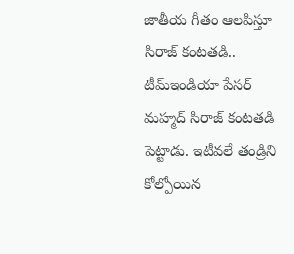జాతీయ గీతం ఆలపిస్తూ సిరాజ్ కంటతడి..
టీమ్ఇండియా పేసర్ మహ్మద్ సిరాజ్ కంటతడి పెట్టాడు. ఇటీవలే తండ్రిని కోల్పోయిన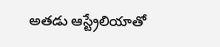అతడు ఆస్ట్రేలియాతో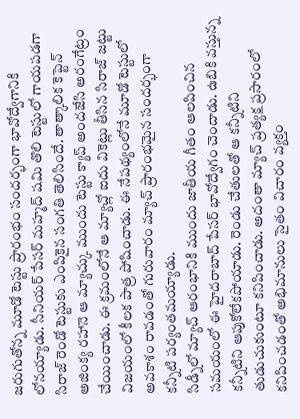జరుగుతోన్న మూడో టెస్టు ప్రారంభం సందర్భంగా భావోద్వేగానికి లోనయ్యాడు. సీనియర్ పేసర్ మహ్మద్ షమి తొలి టెస్టులో గాయపడగా సిరాజ్ రెండో టెస్టుకు ఎంపికైన సంగతి తెలిసిందే. తాత్కాలిక కెప్టెన్ అజింక్య రహానె ఆ మ్యాచ్కు ముందు టెస్టు క్యాప్ అందజేసి అరంగేట్రం చేయించాడు. ఈ క్రమంలోనే ఆ మ్యాచ్లో ఐదు వికెట్లు తీసిన సిరాజ్ జట్టు విజయంలో కీలక పాత్ర పోషించాడు. ఈ నేపథ్యంలోనే మూడో టెస్టులో అవకాశం రావడంతో గురువారం మ్యాచ్ ప్రారంభమైన సందర్భంగా కన్నీటి పర్యంతమయ్యాడు.
సిడ్నీలో మ్యాచ్ ఆరంభానికి ముందు జాతీయ గీతం ఆలపించిన సమయంలో ఈ హైదరాబాద్ పేసర్ భావోద్వేగం చెందాడు. ఉబికి వస్తున్న కన్నీటిని ఆపుకోలేకపోయాడు. రెండు చేతులతో ఆ కన్నీటిని తుడుచుకుంటూ కనిపించాడు. అదంతా మ్యాచ్ ప్రత్యక్ష ప్రసారంలో కనిపించడంతో అభిమానులు సైతం విచారం వ్యక్తం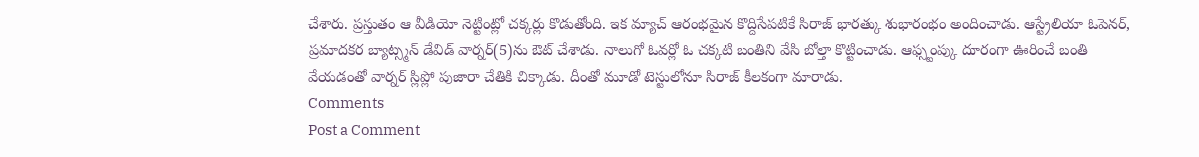చేశారు. ప్రస్తుతం ఆ వీడియో నెట్టింట్లో చక్కర్లు కొడుతోంది. ఇక మ్యాచ్ ఆరంభమైన కొద్దిసేపటికే సిరాజ్ భారత్కు శుభారంభం అందించాడు. ఆస్ట్రేలియా ఓపెనర్, ప్రమాదకర బ్యాట్స్మన్ డేవిడ్ వార్నర్(5)ను ఔట్ చేశాడు. నాలుగో ఓవర్లో ఓ చక్కటి బంతిని వేసి బోల్తా కొట్టించాడు. ఆఫ్స్టంప్కు దూరంగా ఊరించే బంతి వేయడంతో వార్నర్ స్లిప్లో పుజారా చేతికి చిక్కాడు. దీంతో మూడో టెస్టులోనూ సిరాజ్ కీలకంగా మారాడు.
Comments
Post a Comment